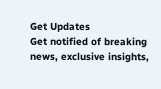Get Updates
Get notified of breaking news, exclusive insights,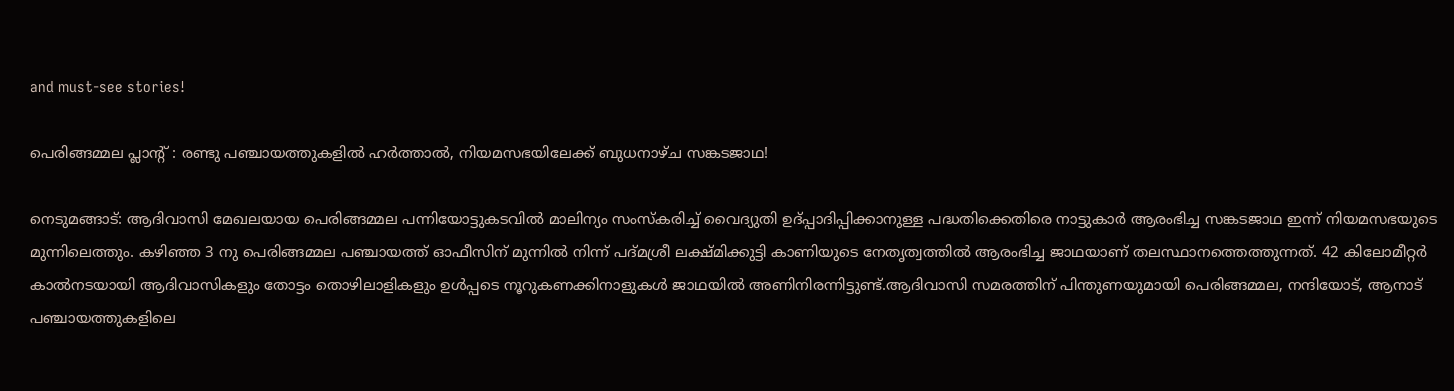and must-see stories!

പെരിങ്ങമ്മല പ്ലാന്റ് : രണ്ടു പഞ്ചായത്തുകളിൽ ഹർത്താൽ, നിയമസഭയിലേക്ക് ബുധനാഴ്ച സങ്കടജാഥ!

നെടുമങ്ങാട്: ആദിവാസി മേഖലയായ പെരിങ്ങമ്മല പന്നിയോട്ടുകടവിൽ മാലിന്യം സംസ്കരിച്ച് വൈദ്യുതി ഉദ്പ്പാദിപ്പിക്കാനുള്ള പദ്ധതിക്കെതിരെ നാട്ടുകാർ ആരംഭിച്ച സങ്കടജാഥ ഇന്ന് നിയമസഭയുടെ മുന്നിലെത്തും. കഴിഞ്ഞ 3 നു പെരിങ്ങമ്മല പഞ്ചായത്ത് ഓഫീസിന് മുന്നിൽ നിന്ന് പദ്മശ്രീ ലക്ഷ്മിക്കുട്ടി കാണിയുടെ നേതൃത്വത്തിൽ ആരംഭിച്ച ജാഥയാണ് തലസ്ഥാനത്തെത്തുന്നത്. 42 കിലോമീറ്റർ കാൽനടയായി ആദിവാസികളും തോട്ടം തൊഴിലാളികളും ഉൾപ്പടെ നൂറുകണക്കിനാളുകൾ ജാഥയിൽ അണിനിരന്നിട്ടുണ്ട്.ആദിവാസി സമരത്തിന് പിന്തുണയുമായി പെരിങ്ങമ്മല, നന്ദിയോട്, ആനാട് പഞ്ചായത്തുകളിലെ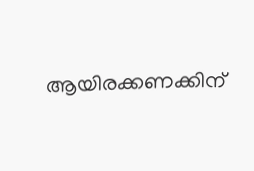ആയിരക്കണക്കിന്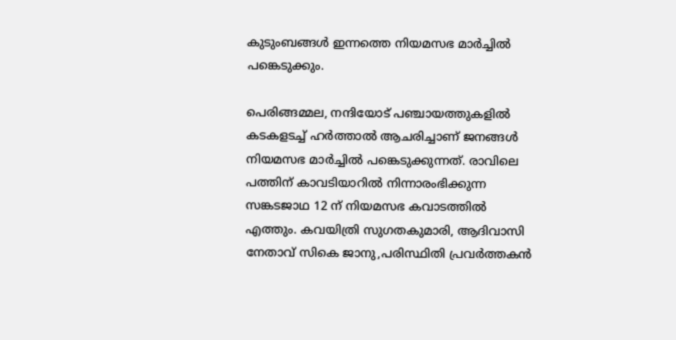കുടുംബങ്ങൾ ഇന്നത്തെ നിയമസഭ മാർച്ചിൽ പങ്കെടുക്കും.

പെരിങ്ങമ്മല, നന്ദിയോട് പഞ്ചായത്തുകളിൽ കടകളടച്ച് ഹർത്താൽ ആചരിച്ചാണ് ജനങ്ങൾ നിയമസഭ മാർച്ചിൽ പങ്കെടുക്കുന്നത്. രാവിലെ പത്തിന് കാവടിയാറിൽ നിന്നാരംഭിക്കുന്ന സങ്കടജാഥ 12 ന് നിയമസഭ കവാടത്തിൽ എത്തും. കവയിത്രി സുഗതകുമാരി, ആദിവാസി നേതാവ് സികെ ജാനു,പരിസ്ഥിതി പ്രവർത്തകൻ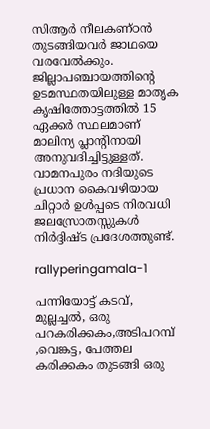സിആർ നീലകണ്ഠൻ തുടങ്ങിയവർ ജാഥയെ വരവേൽക്കും. ജില്ലാപഞ്ചായത്തിന്റെ ഉടമസ്ഥതയിലുള്ള മാതൃക കൃഷിത്തോട്ടത്തിൽ 15 ഏക്കർ സ്ഥലമാണ് മാലിന്യ പ്ലാന്റിനായി അനുവദിച്ചിട്ടുള്ളത്. വാമനപുരം നദിയുടെ പ്രധാന കൈവഴിയായ ചിറ്റാർ ഉൾപ്പടെ നിരവധി ജലസ്രോതസ്സുകൾ നിർദ്ദിഷ്ട പ്രദേശത്തുണ്ട്.

rallyperingamala-1

പന്നിയോട്ട് കടവ്, മുല്ലച്ചൽ, ഒരു പറകരിക്കകം,അടിപറമ്പ് ,വെങ്കട്ട, പേത്തല കരിക്കകം തുടങ്ങി ഒരു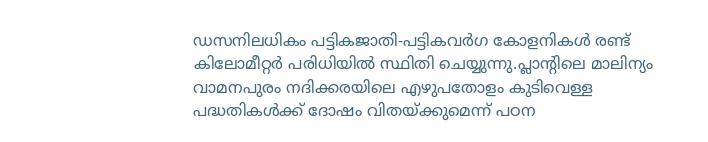ഡസനിലധികം പട്ടികജാതി-പട്ടികവർഗ കോളനികൾ രണ്ട് കിലോമീറ്റർ പരിധിയിൽ സ്ഥിതി ചെയ്യുന്നു.പ്ലാന്റിലെ മാലിന്യം വാമനപുരം നദിക്കരയിലെ എഴുപതോളം കുടിവെള്ള പദ്ധതികൾക്ക് ദോഷം വിതയ്ക്കുമെന്ന് പഠന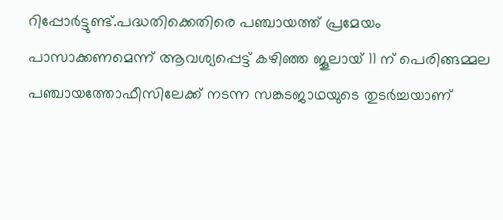റിപ്പോർട്ടുണ്ട്.പദ്ധതിക്കെതിരെ പഞ്ചായത്ത് പ്രമേയം പാസാക്കണമെന്ന് ആവശ്യപ്പെട്ട് കഴിഞ്ഞ ജൂലായ് 11 ന് പെരിങ്ങമ്മല പഞ്ചായത്തോഫീസിലേക്ക് നടന്ന സങ്കടജാഥയുടെ തുടർച്ചയാണ്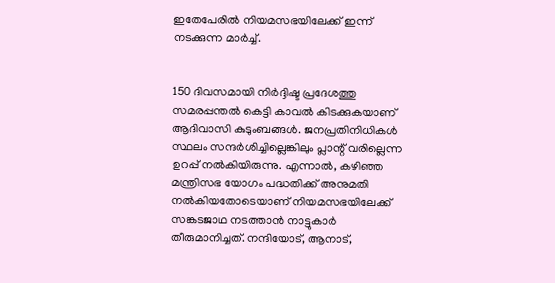ഇതേപേരിൽ നിയമസഭയിലേക്ക് ഇന്ന് നടക്കുന്ന മാർച്ച്.


150 ദിവസമായി നിർദ്ദിഷ്ട പ്രദേശത്തു സമരപ്പന്തൽ കെട്ടി കാവൽ കിടക്കുകയാണ് ആദിവാസി കുടുംബങ്ങൾ. ജനപ്രതിനിധികൾ സ്ഥലം സന്ദർശിച്ചില്ലെങ്കിലും പ്ലാന്റ് വരില്ലെന്ന ഉറപ്പ് നൽകിയിരുന്നു. എന്നാൽ, കഴിഞ്ഞ മന്ത്രിസഭ യോഗം പദ്ധതിക്ക് അനുമതി നൽകിയതോടെയാണ്‌ നിയമസഭയിലേക്ക് സങ്കടജാഥ നടത്താൻ നാട്ടുകാർ തീരുമാനിച്ചത്. നന്ദിയോട്, ആനാട്,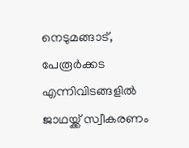നെടുമങ്ങാട്, പേരൂർക്കട എന്നിവിടങ്ങളിൽ ജാഥയ്ക്ക് സ്വീകരണം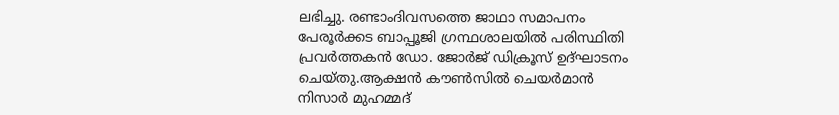ലഭിച്ചു. രണ്ടാംദിവസത്തെ ജാഥാ സമാപനം പേരൂർക്കട ബാപ്പൂജി ഗ്രന്ഥശാലയിൽ പരിസ്ഥിതി പ്രവർത്തകൻ ഡോ. ജോർജ് ഡിക്രൂസ് ഉദ്ഘാടനം ചെയ്തു.ആക്ഷൻ കൗൺസിൽ ചെയർമാൻ നിസാർ മുഹമ്മദ്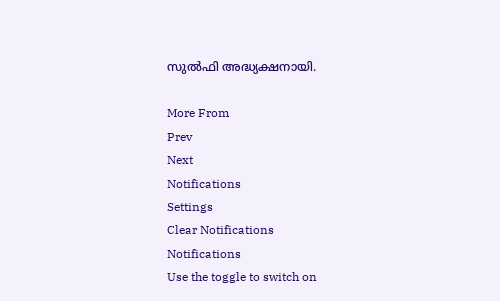സുൽഫി അദ്ധ്യക്ഷനായി.

More From
Prev
Next
Notifications
Settings
Clear Notifications
Notifications
Use the toggle to switch on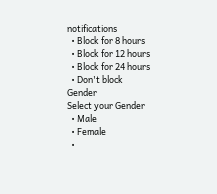notifications
  • Block for 8 hours
  • Block for 12 hours
  • Block for 24 hours
  • Don't block
Gender
Select your Gender
  • Male
  • Female
  •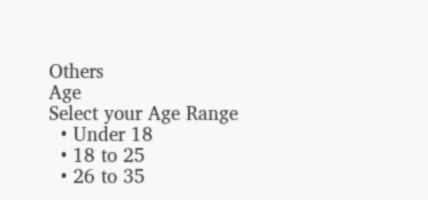Others
Age
Select your Age Range
  • Under 18
  • 18 to 25
  • 26 to 35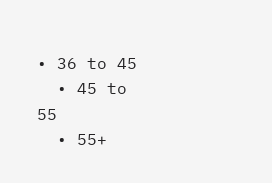• 36 to 45
  • 45 to 55
  • 55+